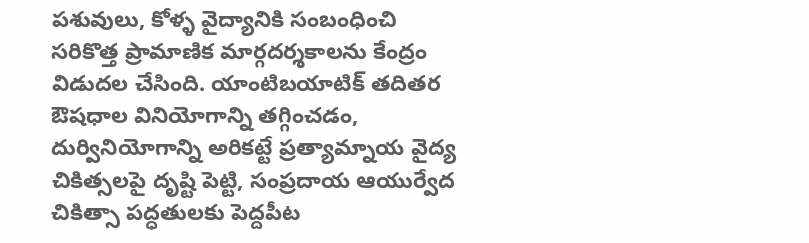పశువులు, కోళ్ళ వైద్యానికి సంబంధించి సరికొత్త ప్రామాణిక మార్గదర్శకాలను కేంద్రం విడుదల చేసింది. యాంటిబయాటిక్ తదితర ఔషధాల వినియోగాన్ని తగ్గించడం, దుర్వినియోగాన్ని అరికట్టే ప్రత్యామ్నాయ వైద్య చికిత్సలపై దృష్టి పెట్టి, సంప్రదాయ ఆయుర్వేద చికిత్సా పద్ధతులకు పెద్దపీట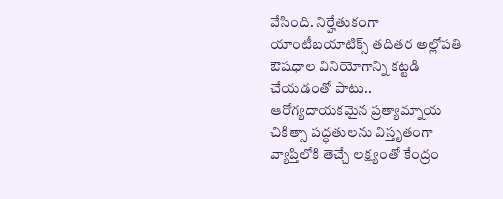వేసింది. నిర్హేతుకంగా యాంటీబయాటిక్స్ తదితర అల్లోపతి ఔషధాల వినియోగాన్ని కట్టడి చేయడంతో పాటు.. ఆరోగ్యదాయకమైన ప్రత్యామ్నాయ చికిత్సా పద్ధతులను విస్తృతంగా వ్యాప్తిలోకి తెచ్చే లక్ష్యంతో కేంద్రం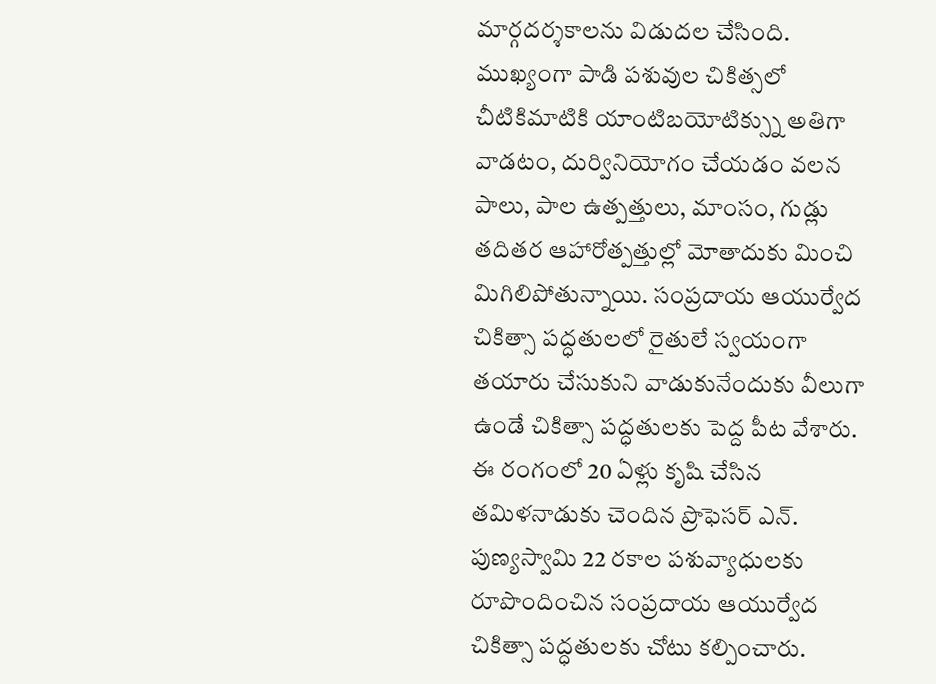మార్గదర్శకాలను విడుదల చేసింది. ముఖ్యంగా పాడి పశువుల చికిత్సలో చీటికిమాటికి యాంటిబయోటిక్స్ను అతిగా వాడటం, దుర్వినియోగం చేయడం వలన పాలు, పాల ఉత్పత్తులు, మాంసం, గుడ్లు తదితర ఆహారోత్పత్తుల్లో మోతాదుకు మించి మిగిలిపోతున్నాయి. సంప్రదాయ ఆయుర్వేద చికిత్సా పద్ధతులలో రైతులే స్వయంగా తయారు చేసుకుని వాడుకునేందుకు వీలుగా ఉండే చికిత్సా పద్ధతులకు పెద్ద పీట వేశారు. ఈ రంగంలో 20 ఏళ్లు కృషి చేసిన తమిళనాడుకు చెందిన ప్రొఫెసర్ ఎన్. పుణ్యస్వామి 22 రకాల పశువ్యాధులకు రూపొందించిన సంప్రదాయ ఆయుర్వేద చికిత్సా పద్ధతులకు చోటు కల్పించారు.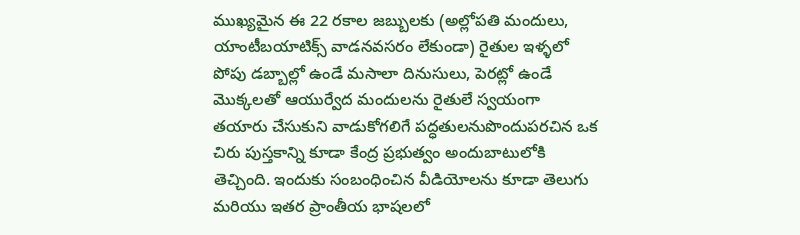ముఖ్యమైన ఈ 22 రకాల జబ్బులకు (అల్లోపతి మందులు, యాంటీబయాటిక్స్ వాడనవసరం లేకుండా) రైతుల ఇళ్ళలో పోపు డబ్బాల్లో ఉండే మసాలా దినుసులు, పెరట్లో ఉండే మొక్కలతో ఆయుర్వేద మందులను రైతులే స్వయంగా తయారు చేసుకుని వాడుకోగలిగే పద్ధతులనుపొందుపరచిన ఒక చిరు పుస్తకాన్ని కూడా కేంద్ర ప్రభుత్వం అందుబాటులోకి తెచ్చింది. ఇందుకు సంబంధించిన వీడియోలను కూడా తెలుగు మరియు ఇతర ప్రాంతీయ భాషలలో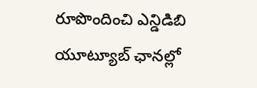రూపొందించి ఎన్డిడిబి యూట్యూబ్ ఛానల్లో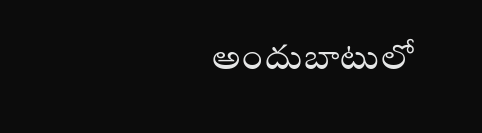అందుబాటులో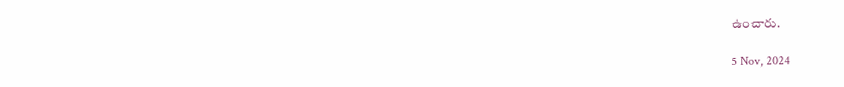ఉంచారు.

5 Nov, 2024